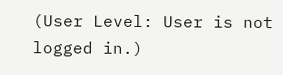(User Level: User is not logged in.)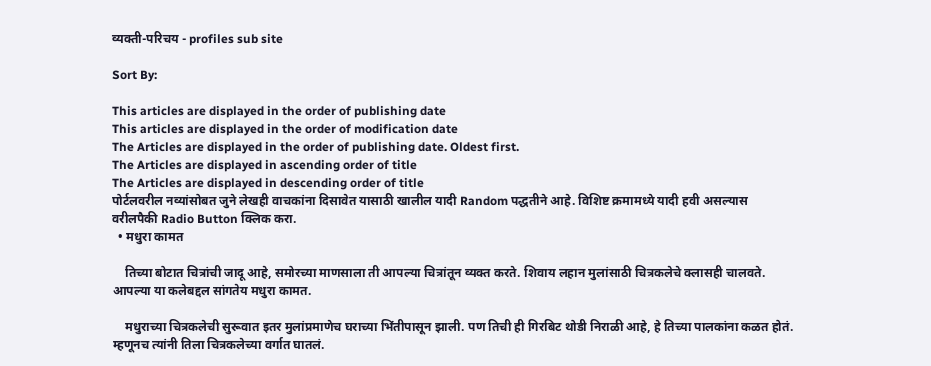व्यक्ती-परिचय - profiles sub site

Sort By:

This articles are displayed in the order of publishing date
This articles are displayed in the order of modification date
The Articles are displayed in the order of publishing date. Oldest first.
The Articles are displayed in ascending order of title
The Articles are displayed in descending order of title
पोर्टलवरील नव्यांसोबत जुने लेखही वाचकांना दिसावेत यासाठी खालील यादी Random पद्धतीने आहे. विशिष्ट क्रमामध्ये यादी हवी असल्यास वरीलपैकी Radio Button क्लिक करा.
  • मधुरा कामत

    तिच्या बोटात चित्रांची जादू आहे, समोरच्या माणसाला ती आपल्या चित्रांतून व्यक्त करते. शिवाय लहान मुलांसाठी चित्रकलेचे क्लासही चालवते. आपल्या या कलेबद्दल सांगतेय मधुरा कामत.

    मधुराच्या चित्रकलेची सुरूवात इतर मुलांप्रमाणेच घराच्या भिंतीपासून झाली. पण तिची ही गिरबिट थोडी निराळी आहे, हे तिच्या पालकांना कळत होतं. म्हणूनच त्यांनी तिला चित्रकलेच्या वर्गात घातलं.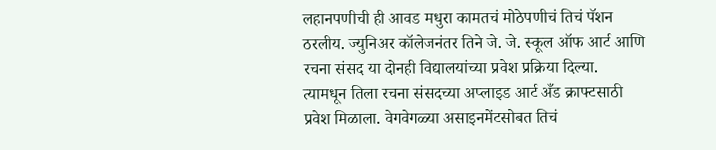लहानपणीची ही आवड मधुरा कामतचं मोठेपणीचं तिचं पॅशन ठरलीय. ज्युनिअर कॉलेजनंतर तिने जे. जे. स्कूल ऑफ आर्ट आणि रचना संसद या दोनही विद्यालयांच्या प्रवेश प्रक्रिया दिल्या. त्यामधून तिला रचना संसदच्या अप्लाइड आर्ट अँड क्राफ्टसाठी प्रवेश मिळाला. वेगवेगळ्या असाइनमेंटसोबत तिचं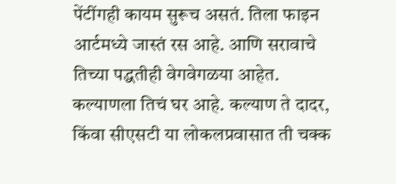पेंटींगही कायम सुरूच असतं. तिला फाइन आर्टमध्ये जास्तं रस आहे. आणि सरावाचे तिच्या पद्धतीही वेगवेगळया आहेत. कल्याणला तिचं घर आहे. कल्याण ते दादर, किंवा सीएसटी या लोकलप्रवासात ती चक्क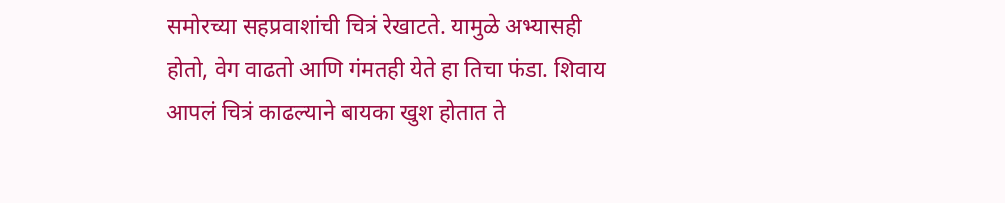समोरच्या सहप्रवाशांची चित्रं रेखाटते. यामुळे अभ्यासही होतो, वेग वाढतो आणि गंमतही येते हा तिचा फंडा. शिवाय आपलं चित्रं काढल्याने बायका खुश होतात ते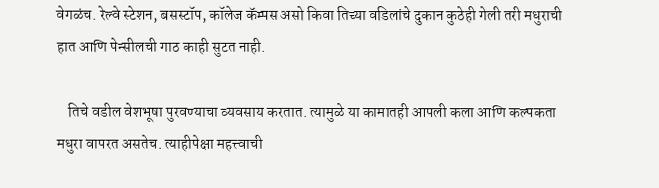वेगळंच. रेल्वे स्टेशन, बसस्टॉप, कॉलेज कॅम्पस असो किवा तिच्या वडिलांचे दुकान कुठेही गेली तरी मधुराची हात आणि पेन्सीलची गाठ काही सुटत नाही.

    तिचे वडील वेशभूषा पुरवण्याचा व्यवसाय करतात. त्यामुळे या कामातही आपली कला आणि कल्पकता मधुरा वापरत असतेच. त्याहीपेक्षा महत्त्वाची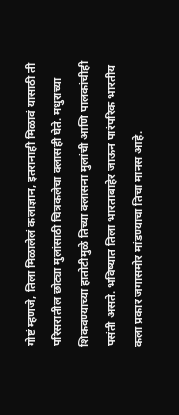गोष्टं म्हणजे, तिला मिळालेलं कलाज्ञान, इतरानाही मिळावं यासाठी ती परिसरातील छोट्या मुलांसाठी चित्रकलेचा क्लासही घेते. मधुराच्या शिकवण्याच्या हातोटीमुळे तिच्या क्लासना मुलांची आणि पालकांचीही पसंती असते. भविष्यात तिला भारताबाहेर जाऊन पारंपरिक भारतीय कला प्रकार जगासमोर मांडण्याचा तिचा मानस आहे.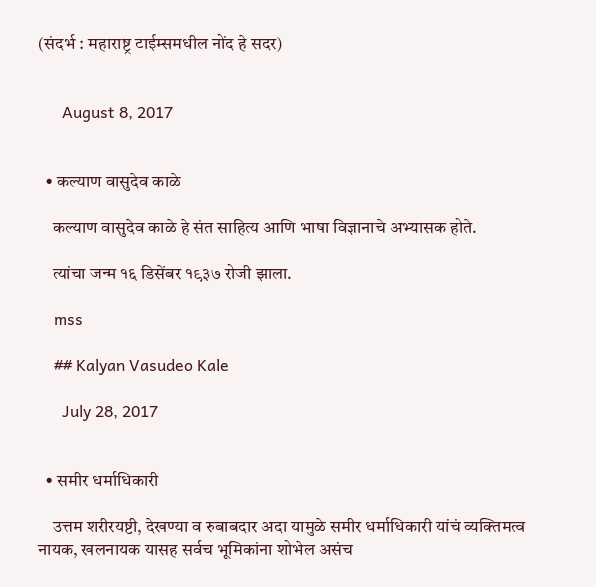(संदर्भ : महाराष्ट्र टाईम्समधील नोंद हे सदर)


      August 8, 2017


  • कल्याण वासुदेव काळे

    कल्याण वासुदेव काळे हे संत साहित्य आणि भाषा विज्ञानाचे अभ्यासक होते.

    त्यांचा जन्म १६ डिसेंबर १९३७ रोजी झाला.

    mss

    ## Kalyan Vasudeo Kale

      July 28, 2017


  • समीर धर्माधिकारी

    उत्तम शरीरयष्टी, देखण्या व रुबाबदार अदा यामुळे समीर धर्माधिकारी यांचं व्यक्तिमत्व नायक, खलनायक यासह सर्वच भूमिकांना शोभेल असंच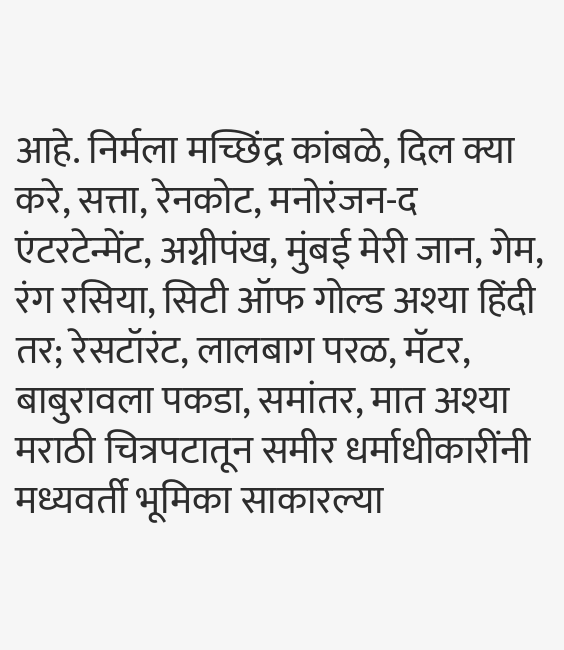आहे. निर्मला मच्छिंद्र कांबळे, दिल क्या करे, सत्ता, रेनकोट, मनोरंजन-द एंटरटेन्मेंट, अग्नीपंख, मुंबई मेरी जान, गेम, रंग रसिया, सिटी ऑफ गोल्ड अश्या हिंदी तर; रेसटॉरंट, लालबाग परळ, मॅटर, बाबुरावला पकडा, समांतर, मात अश्या मराठी चित्रपटातून समीर धर्माधीकारींनी मध्यवर्ती भूमिका साकारल्या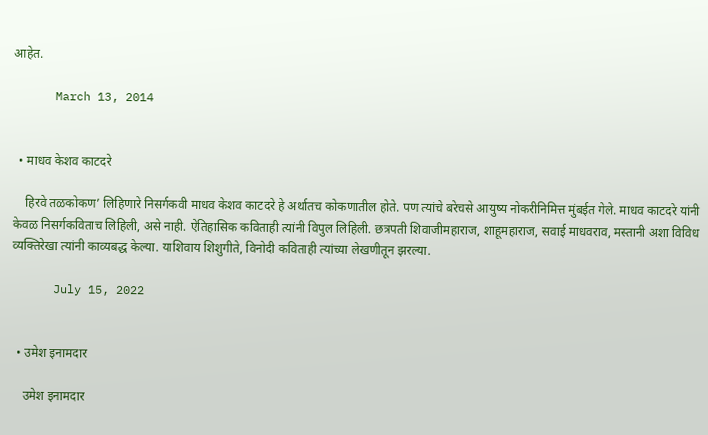आहेत.

      March 13, 2014


  • माधव केशव काटदरे

    हिरवे तळकोकण’ लिहिणारे निसर्गकवी माधव केशव काटदरे हे अर्थातच कोकणातील होते. पण त्यांचे बरेचसे आयुष्य नोकरीनिमित्त मुंबईत गेले. माधव काटदरे यांनी केवळ निसर्गकविताच लिहिली, असे नाही. ऐतिहासिक कविताही त्यांनी विपुल लिहिली. छत्रपती शिवाजीमहाराज, शाहूमहाराज, सवाई माधवराव, मस्तानी अशा विविध व्यक्तिरेखा त्यांनी काव्यबद्ध केल्या. याशिवाय शिशुगीते, विनोदी कविताही त्यांच्या लेखणीतून झरल्या.

      July 15, 2022


  • उमेश इनामदार

    उमेश इनामदार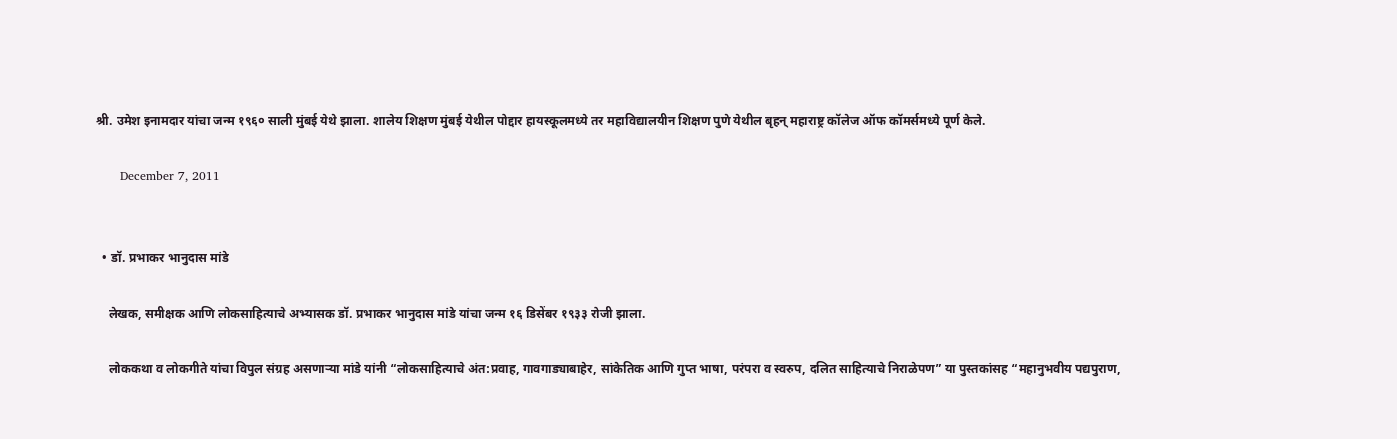श्री. उमेश इनामदार यांचा जन्म १९६० साली मुंबई येथे झाला. शालेय शिक्षण मुंबई येथील पोद्दार हायस्कूलमध्ये तर महाविद्यालयीन शिक्षण पुणे येथील बृहन् महाराष्ट्र कॉलेज ऑफ कॉमर्समध्ये पूर्ण केले.

      December 7, 2011


  • डॉ. प्रभाकर भानुदास मांडे

    लेखक, समीक्षक आणि लोकसाहित्याचे अभ्यासक डॉ. प्रभाकर भानुदास मांडे यांचा जन्म १६ डिसेंबर १९३३ रोजी झाला.

    लोककथा व लोकगीते यांचा विपुल संग्रह असणार्‍या मांडे यांनी “लोकसाहित्याचे अंत:प्रवाह, गावगाड्याबाहेर, सांकेतिक आणि गुप्त भाषा, परंपरा व स्वरुप, दलित साहित्याचे निराळेपण” या पुस्तकांसह “महानुभवीय पद्यपुराण,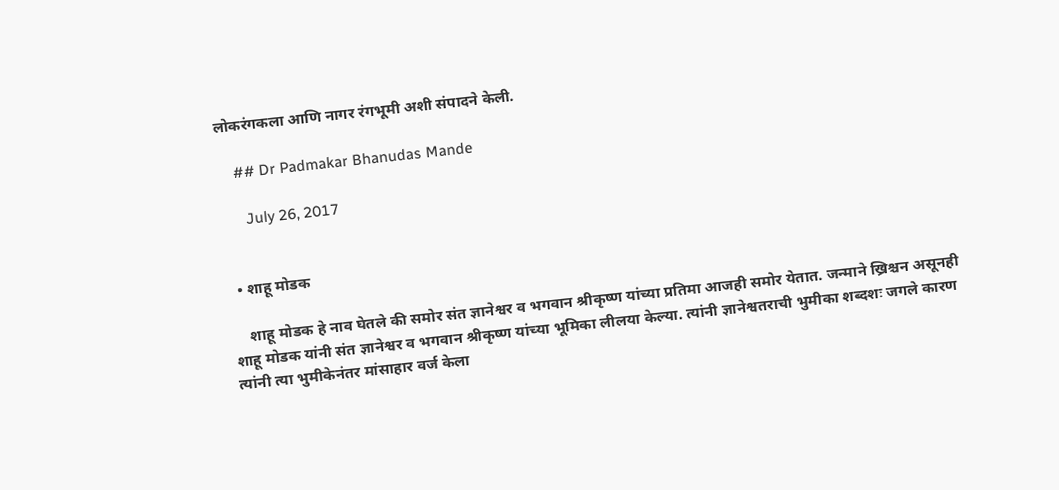लोकरंगकला आणि नागर रंगभूमी अशी संपादने केली.

    ## Dr Padmakar Bhanudas Mande

      July 26, 2017


  • शाहू मोडक

    शाहू मोडक हे नाव घेतले की समोर संत ज्ञानेश्वर व भगवान श्रीकृष्ण यांच्या प्रतिमा आजही समोर येतात. जन्माने ख्रिश्चन असूनही शाहू मोडक यांनी संत ज्ञानेश्वर व भगवान श्रीकृष्ण यांच्या भूमिका लीलया केल्या. त्यांनी ज्ञानेश्वतराची भुमीका शब्दशः जगले कारण त्यांनी त्या भुमीकेनंतर मांसाहार वर्ज केला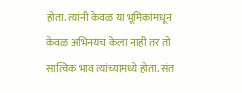होता. त्यांनी केवळ या भूमिकांमधून केवळ अभिनयच केला नाही तर तो सात्विक भाव त्यांच्यामध्ये होता. संत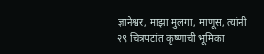ज्ञानेश्वर, माझा मुलगा, माणूस, त्यांनी २९ चित्रपटांत कृष्णाची भूमिका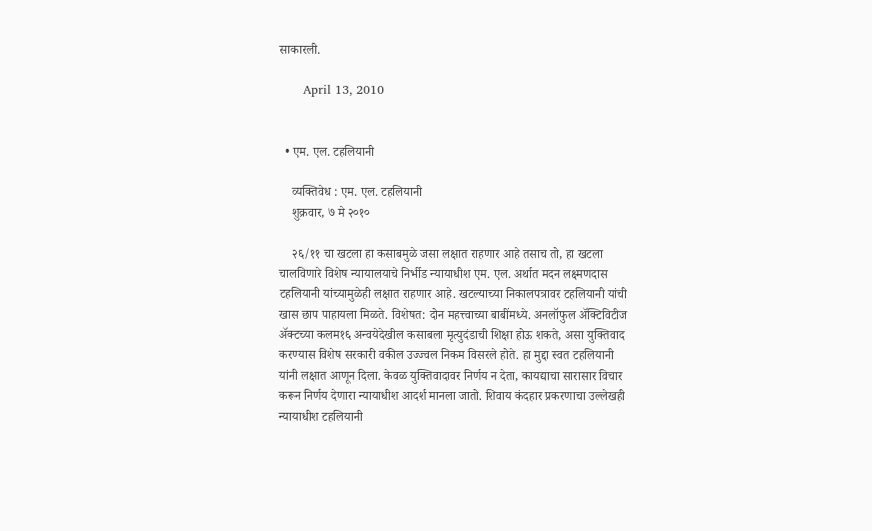साकारली.

      April 13, 2010


  • एम. एल. टहलियानी

    व्यक्तिवेध : एम. एल. टहलियानी
    शुक्रवार, ७ मे २०१०

    २६/११ चा खटला हा कसाबमुळे जसा लक्षात राहणार आहे तसाच तो, हा खटला चालविणारे विशेष न्यायालयाचे निर्भीड न्यायाधीश एम. एल. अर्थात मदन लक्ष्मणदास टहलियानी यांच्यामुळेही लक्षात राहणार आहे. खटल्याच्या निकालपत्रावर टहलियानी यांची खास छाप पाहायला मिळते. विशेषत: दोन महत्त्वाच्या बाबींमध्ये. अनलॉफुल अ‍ॅक्टिविटीज अ‍ॅक्टच्या कलम१६ अन्वयेदेखील कसाबला मृत्युदंडाची शिक्षा होऊ शकते, असा युक्तिवाद करण्यास विशेष सरकारी वकील उज्ज्वल निकम विसरले होते. हा मुद्दा स्वत टहलियानी यांनी लक्षात आणून दिला. केवळ युक्तिवादावर निर्णय न देता, कायद्याचा सारासार विचार करून निर्णय देणारा न्यायाधीश आदर्श मानला जातो. शिवाय कंदहार प्रकरणाचा उल्लेखही न्यायाधीश टहलियानी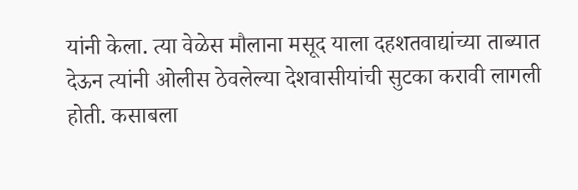यांनी केला. त्या वेळेस मौलाना मसूद याला दहशतवाद्यांच्या ताब्यात देऊन त्यांनी ओलीस ठेवलेल्या देशवासीयांची सुटका करावी लागली होती. कसाबला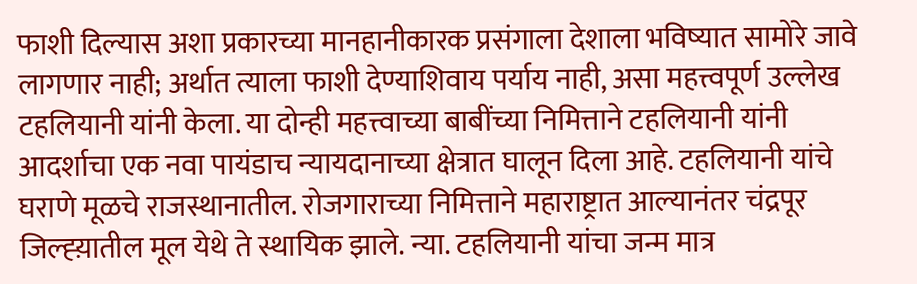फाशी दिल्यास अशा प्रकारच्या मानहानीकारक प्रसंगाला देशाला भविष्यात सामोरे जावे लागणार नाही; अर्थात त्याला फाशी देण्याशिवाय पर्याय नाही, असा महत्त्वपूर्ण उल्लेख टहलियानी यांनी केला. या दोन्ही महत्त्वाच्या बाबींच्या निमित्ताने टहलियानी यांनी आदर्शाचा एक नवा पायंडाच न्यायदानाच्या क्षेत्रात घालून दिला आहे. टहलियानी यांचे घराणे मूळचे राजस्थानातील. रोजगाराच्या निमित्ताने महाराष्ट्रात आल्यानंतर चंद्रपूर जिल्ह्य़ातील मूल येथे ते स्थायिक झाले. न्या. टहलियानी यांचा जन्म मात्र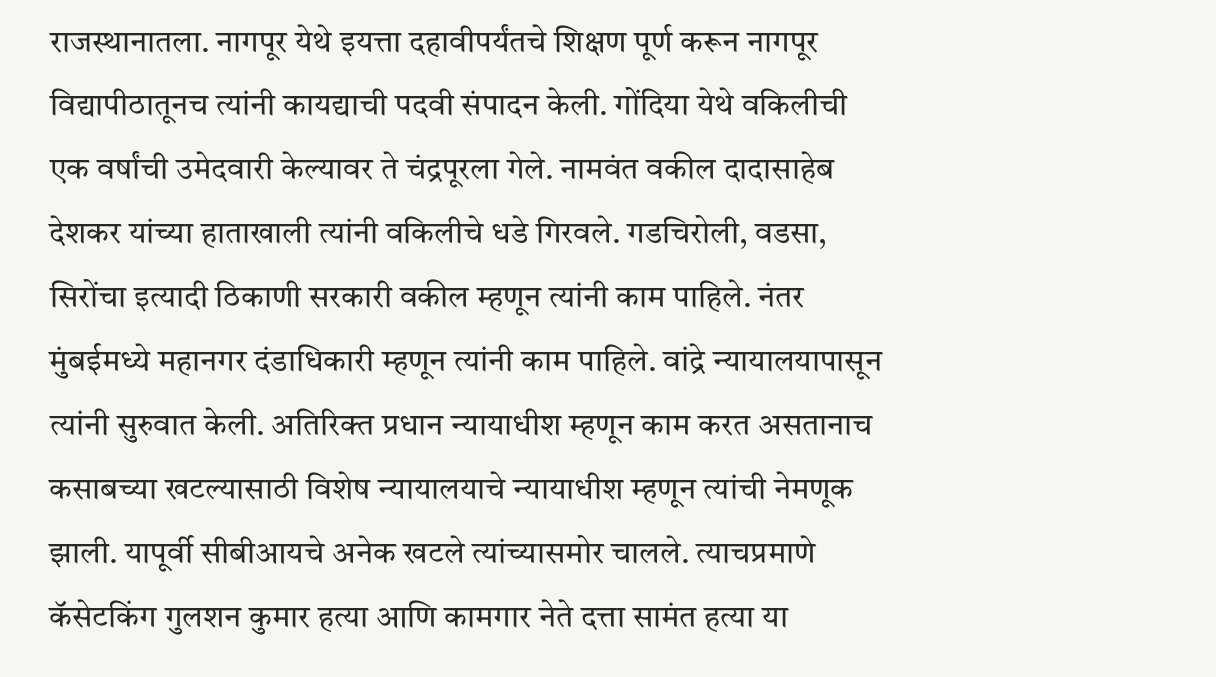राजस्थानातला. नागपूर येथे इयत्ता दहावीपर्यंतचे शिक्षण पूर्ण करून नागपूर विद्यापीठातूनच त्यांनी कायद्याची पदवी संपादन केली. गोंदिया येथे वकिलीची एक वर्षांची उमेदवारी केल्यावर ते चंद्रपूरला गेले. नामवंत वकील दादासाहेब देशकर यांच्या हाताखाली त्यांनी वकिलीचे धडे गिरवले. गडचिरोली, वडसा, सिरोंचा इत्यादी ठिकाणी सरकारी वकील म्हणून त्यांनी काम पाहिले. नंतर मुंबईमध्ये महानगर दंडाधिकारी म्हणून त्यांनी काम पाहिले. वांद्रे न्यायालयापासून त्यांनी सुरुवात केली. अतिरिक्त प्रधान न्यायाधीश म्हणून काम करत असतानाच कसाबच्या खटल्यासाठी विशेष न्यायालयाचे न्यायाधीश म्हणून त्यांची नेमणूक झाली. यापूर्वी सीबीआयचे अनेक खटले त्यांच्यासमोर चालले. त्याचप्रमाणे कॅसेटकिंग गुलशन कुमार हत्या आणि कामगार नेते दत्ता सामंत हत्या या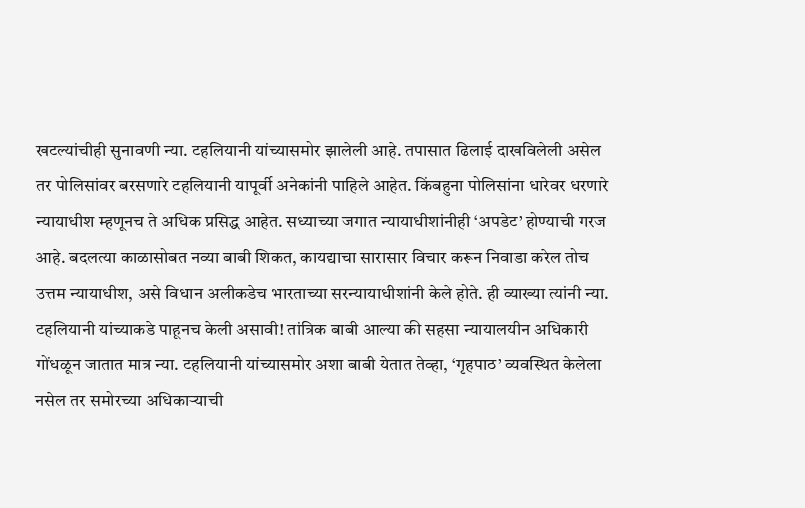खटल्यांचीही सुनावणी न्या. टहलियानी यांच्यासमोर झालेली आहे. तपासात ढिलाई दाखविलेली असेल तर पोलिसांवर बरसणारे टहलियानी यापूर्वी अनेकांनी पाहिले आहेत. किंबहुना पोलिसांना धारेवर धरणारे न्यायाधीश म्हणूनच ते अधिक प्रसिद्ध आहेत. सध्याच्या जगात न्यायाधीशांनीही ‘अपडेट’ होण्याची गरज आहे. बदलत्या काळासोबत नव्या बाबी शिकत, कायद्याचा सारासार विचार करून निवाडा करेल तोच उत्तम न्यायाधीश, असे विधान अलीकडेच भारताच्या सरन्यायाधीशांनी केले होते. ही व्याख्या त्यांनी न्या. टहलियानी यांच्याकडे पाहूनच केली असावी! तांत्रिक बाबी आल्या की सहसा न्यायालयीन अधिकारी गोंधळून जातात मात्र न्या. टहलियानी यांच्यासमोर अशा बाबी येतात तेव्हा, ‘गृहपाठ’ व्यवस्थित केलेला नसेल तर समोरच्या अधिकाऱ्याची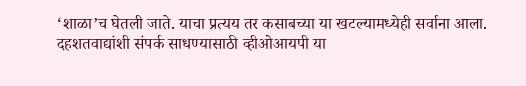‘शाळा’च घेतली जाते. याचा प्रत्यय तर कसाबच्या या खटल्यामध्येही सर्वाना आला. दहशतवाद्यांशी संपर्क साधण्यासाठी व्हीओआयपी या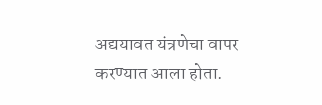अद्ययावत यंत्रणेचा वापर करण्यात आला होता.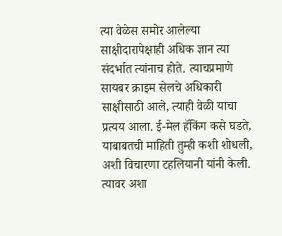त्या वेळेस समोर आलेल्या साक्षीदारापेक्षाही अधिक ज्ञान त्या संदर्भात त्यांनाच होते. त्याचप्रमाणे सायबर क्राइम सेलचे अधिकारी साक्षीसाठी आले, त्याही वेळी याचा प्रत्यय आला. ई-मेल हॅकिंग कसे घडते, याबाबतची माहिती तुम्ही कशी शोधली, अशी विचारणा टहलियानी यांनी केली. त्यावर अशा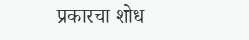प्रकारचा शोध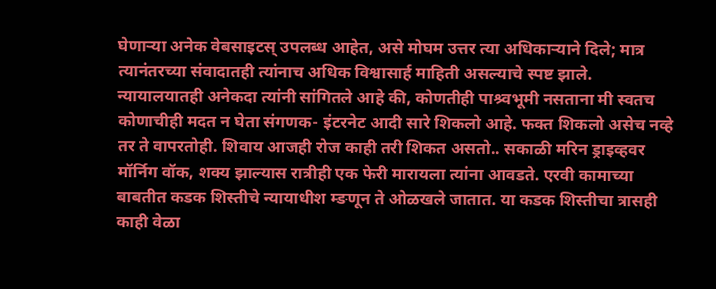घेणाऱ्या अनेक वेबसाइटस् उपलब्ध आहेत, असे मोघम उत्तर त्या अधिकाऱ्याने दिले; मात्र त्यानंतरच्या संवादातही त्यांनाच अधिक विश्वासार्ह माहिती असल्याचे स्पष्ट झाले. न्यायालयातही अनेकदा त्यांनी सांगितले आहे की, कोणतीही पाश्र्वभूमी नसताना मी स्वतच कोणाचीही मदत न घेता संगणक- इंटरनेट आदी सारे शिकलो आहे. फक्त शिकलो असेच नव्हे तर ते वापरतोही. शिवाय आजही रोज काही तरी शिकत असतो.. सकाळी मरिन ड्राइव्हवर मॉर्निग वॉक, शक्य झाल्यास रात्रीही एक फेरी मारायला त्यांना आवडते. एरवी कामाच्या बाबतीत कडक शिस्तीचे न्यायाधीश म्ङणून ते ओळखले जातात. या कडक शिस्तीचा त्रासही काही वेळा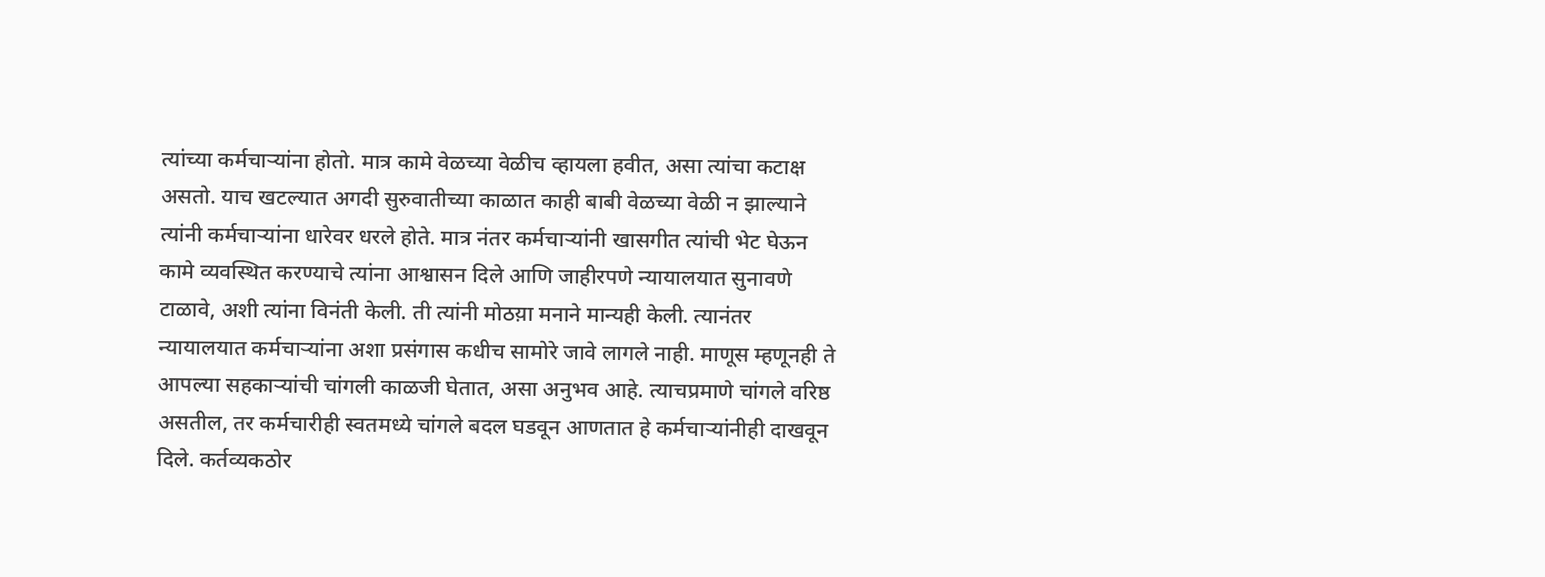त्यांच्या कर्मचाऱ्यांना होतो. मात्र कामे वेळच्या वेळीच व्हायला हवीत, असा त्यांचा कटाक्ष असतो. याच खटल्यात अगदी सुरुवातीच्या काळात काही बाबी वेळच्या वेळी न झाल्याने त्यांनी कर्मचाऱ्यांना धारेवर धरले होते. मात्र नंतर कर्मचाऱ्यांनी खासगीत त्यांची भेट घेऊन कामे व्यवस्थित करण्याचे त्यांना आश्वासन दिले आणि जाहीरपणे न्यायालयात सुनावणे टाळावे, अशी त्यांना विनंती केली. ती त्यांनी मोठय़ा मनाने मान्यही केली. त्यानंतर न्यायालयात कर्मचाऱ्यांना अशा प्रसंगास कधीच सामोरे जावे लागले नाही. माणूस म्हणूनही ते आपल्या सहकाऱ्यांची चांगली काळजी घेतात, असा अनुभव आहे. त्याचप्रमाणे चांगले वरिष्ठ असतील, तर कर्मचारीही स्वतमध्ये चांगले बदल घडवून आणतात हे कर्मचाऱ्यांनीही दाखवून दिले. कर्तव्यकठोर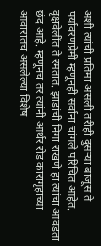अशी त्यांची प्रतिमा असली तरीही दुसऱ्या बाजूस ते पर्यावरणप्रेमी म्हणूनही सर्वाना चांगले परिचित आहेत. वृक्षवेलींत ते रमतात. झाडांची निगा राखणे हा त्यांचा आवडता छंद आहे. म्हणूनच तर त्यांनी आर्थर रोड कारागृहाच्या आवारातच असलेल्या विशेष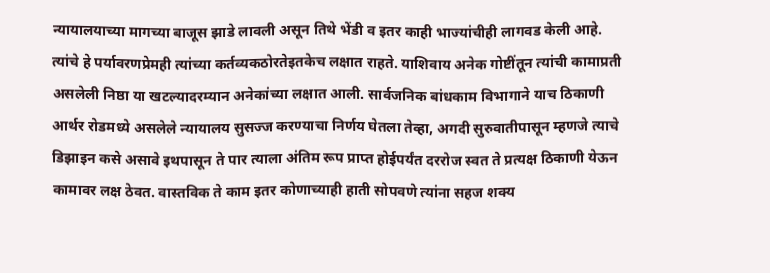न्यायालयाच्या मागच्या बाजूस झाडे लावली असून तिथे भेंडी व इतर काही भाज्यांचीही लागवड केली आहे. त्यांचे हे पर्यावरणप्रेमही त्यांच्या कर्तव्यकठोरतेइतकेच लक्षात राहते. याशिवाय अनेक गोष्टींतून त्यांची कामाप्रती असलेली निष्ठा या खटल्यादरम्यान अनेकांच्या लक्षात आली. सार्वजनिक बांधकाम विभागाने याच ठिकाणी आर्थर रोडमध्ये असलेले न्यायालय सुसज्ज करण्याचा निर्णय घेतला तेव्हा, अगदी सुरुवातीपासून म्हणजे त्याचे डिझाइन कसे असावे इथपासून ते पार त्याला अंतिम रूप प्राप्त होईपर्यंत दररोज स्वत ते प्रत्यक्ष ठिकाणी येऊन कामावर लक्ष ठेवत. वास्तविक ते काम इतर कोणाच्याही हाती सोपवणे त्यांना सहज शक्य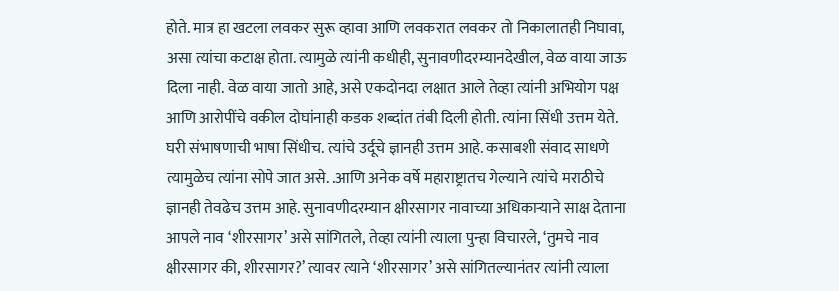होते. मात्र हा खटला लवकर सुरू व्हावा आणि लवकरात लवकर तो निकालातही निघावा, असा त्यांचा कटाक्ष होता. त्यामुळे त्यांनी कधीही, सुनावणीदरम्यानदेखील, वेळ वाया जाऊ दिला नाही. वेळ वाया जातो आहे, असे एकदोनदा लक्षात आले तेव्हा त्यांनी अभियोग पक्ष आणि आरोपींचे वकील दोघांनाही कडक शब्दांत तंबी दिली होती. त्यांना सिंधी उत्तम येते. घरी संभाषणाची भाषा सिंधीच. त्यांचे उर्दूचे ज्ञानही उत्तम आहे. कसाबशी संवाद साधणे त्यामुळेच त्यांना सोपे जात असे. .आणि अनेक वर्षे महाराष्ट्रातच गेल्याने त्यांचे मराठीचे ज्ञानही तेवढेच उत्तम आहे. सुनावणीदरम्यान क्षीरसागर नावाच्या अधिकाऱ्याने साक्ष देताना आपले नाव ‘शीरसागर’ असे सांगितले, तेव्हा त्यांनी त्याला पुन्हा विचारले, ‘तुमचे नाव क्षीरसागर की, शीरसागर?’ त्यावर त्याने ‘शीरसागर’ असे सांगितल्यानंतर त्यांनी त्याला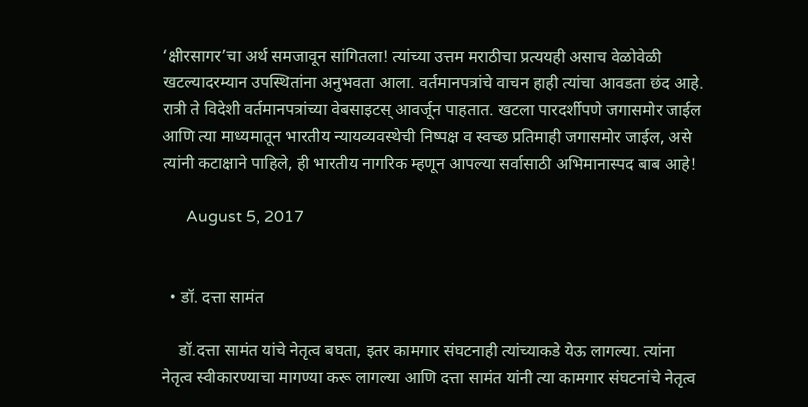‘क्षीरसागर’चा अर्थ समजावून सांगितला! त्यांच्या उत्तम मराठीचा प्रत्ययही असाच वेळोवेळी खटल्यादरम्यान उपस्थितांना अनुभवता आला. वर्तमानपत्रांचे वाचन हाही त्यांचा आवडता छंद आहे. रात्री ते विदेशी वर्तमानपत्रांच्या वेबसाइटस् आवर्जून पाहतात. खटला पारदर्शीपणे जगासमोर जाईल आणि त्या माध्यमातून भारतीय न्यायव्यवस्थेची निष्पक्ष व स्वच्छ प्रतिमाही जगासमोर जाईल, असे त्यांनी कटाक्षाने पाहिले, ही भारतीय नागरिक म्हणून आपल्या सर्वासाठी अभिमानास्पद बाब आहे!

      August 5, 2017


  • डॉ. दत्ता सामंत

    डॉ.दत्ता सामंत यांचे नेतृत्व बघता, इतर कामगार संघटनाही त्यांच्याकडे येऊ लागल्या. त्यांना नेतृत्व स्वीकारण्याचा मागण्या करू लागल्या आणि दत्ता सामंत यांनी त्या कामगार संघटनांचे नेतृत्व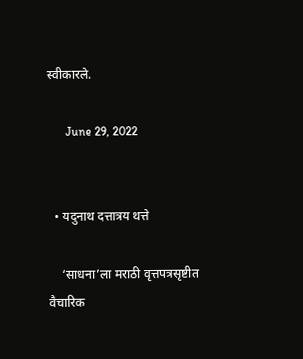स्वीकारले.

      June 29, 2022


  • यदुनाथ दत्तात्रय थत्ते

    ‘साधना’ला मराठी वृत्तपत्रसृष्टीत वैचारिक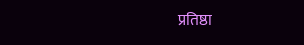प्रतिष्ठा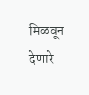मिळवून देणारे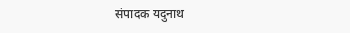संपादक यदुनाथ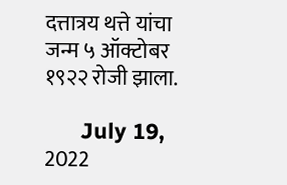दत्तात्रय थत्ते यांचा जन्म ५ ऑक्टोबर १९२२ रोजी झाला.

      July 19, 2022